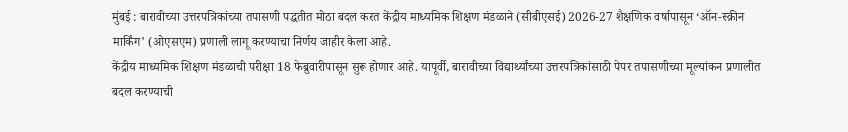मुंबई : बारावीच्या उत्तरपत्रिकांच्या तपासणी पद्धतीत मोठा बदल करत केंद्रीय माध्यमिक शिक्षण मंडळाने (सीबीएसई) 2026-27 शैक्षणिक वर्षापासून ‘ऑन-स्क्रीन मार्किंग’ (ओएसएम) प्रणाली लागू करण्याचा निर्णय जाहीर केला आहे.
केंद्रीय माध्यमिक शिक्षण मंडळाची परीक्षा 18 फेब्रुवारीपासून सुरू होणार आहे. यापूर्वी, बारावीच्या विद्यार्थ्यांच्या उत्तरपत्रिकांसाठी पेपर तपासणीच्या मूल्यांकन प्रणालीत बदल करण्याची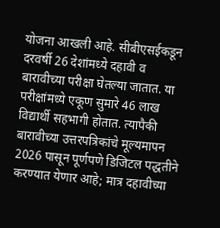योजना आखली आहे. सीबीएसईकडून दरवर्षी 26 देशांमध्ये दहावी व बारावीच्या परीक्षा घेतल्या जातात. या परीक्षांमध्ये एकूण सुमारे 46 लाख विद्यार्थी सहभागी होतात. त्यापैकी बारावीच्या उत्तरपत्रिकांचे मूल्यमापन 2026 पासून पूर्णपणे डिजिटल पद्धतीने करण्यात येणार आहे; मात्र दहावीच्या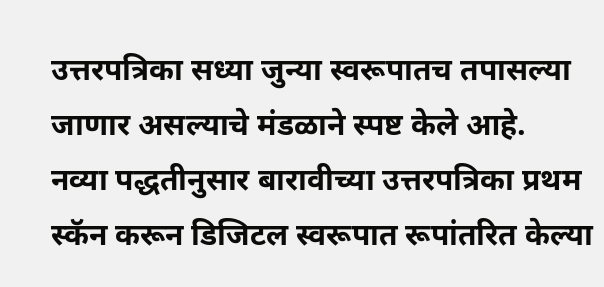उत्तरपत्रिका सध्या जुन्या स्वरूपातच तपासल्या जाणार असल्याचे मंडळाने स्पष्ट केले आहे.
नव्या पद्धतीनुसार बारावीच्या उत्तरपत्रिका प्रथम स्कॅन करून डिजिटल स्वरूपात रूपांतरित केल्या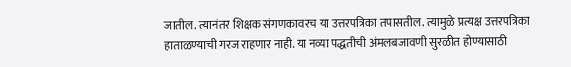जातील. त्यानंतर शिक्षक संगणकावरच या उत्तरपत्रिका तपासतील. त्यामुळे प्रत्यक्ष उत्तरपत्रिका हाताळण्याची गरज राहणार नाही. या नव्या पद्धतीची अंमलबजावणी सुरळीत होण्यासाठी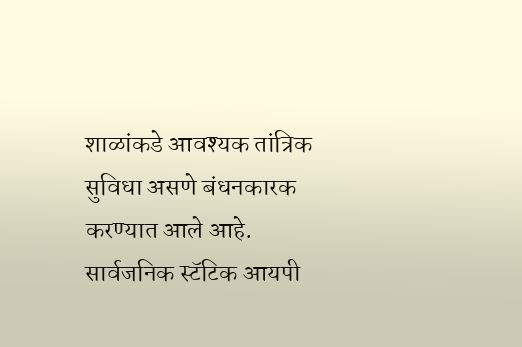शाळांकडे आवश्यक तांत्रिक सुविधा असणे बंधनकारक करण्यात आले आहे. सार्वजनिक स्टॅटिक आयपी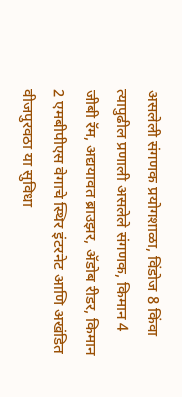असलेली संगणक प्रयोगशाळा, विंडोज 8 किंवा त्यापुढील प्रणाली असलेले संगणक, किमान 4 जीबी रॅम, अद्ययावत ब्राउझर, ॲडोब रीडर, किमान 2 एमबीपीएस वेगाचे स्थिर इंटरनेट आणि अखंडित वीजपुरवठा या सुविधा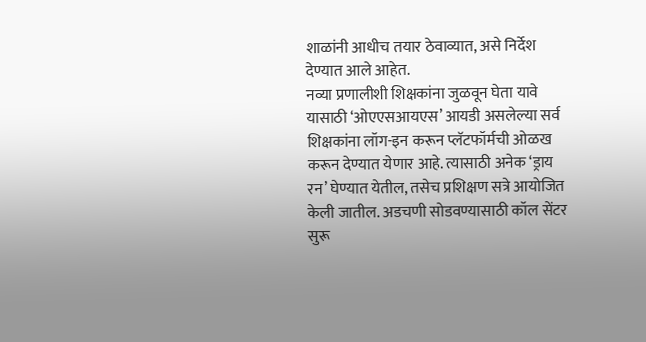शाळांनी आधीच तयार ठेवाव्यात, असे निर्देश देण्यात आले आहेत.
नव्या प्रणालीशी शिक्षकांना जुळवून घेता यावे यासाठी ‘ओएएसआयएस’ आयडी असलेल्या सर्व शिक्षकांना लॉग-इन करून प्लॅटफॉर्मची ओळख करून देण्यात येणार आहे. त्यासाठी अनेक ‘ड्राय रन’ घेण्यात येतील, तसेच प्रशिक्षण सत्रे आयोजित केली जातील. अडचणी सोडवण्यासाठी कॉल सेंटर सुरू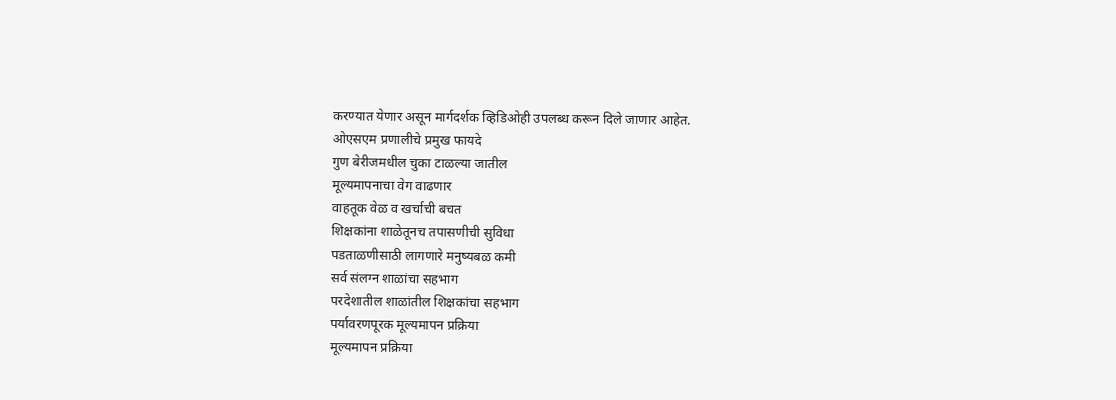करण्यात येणार असून मार्गदर्शक व्हिडिओही उपलब्ध करून दिले जाणार आहेत.
ओएसएम प्रणालीचे प्रमुख फायदे
गुण बेरीजमधील चुका टाळल्या जातील
मूल्यमापनाचा वेग वाढणार
वाहतूक वेळ व खर्चाची बचत
शिक्षकांना शाळेतूनच तपासणीची सुविधा
पडताळणीसाठी लागणारे मनुष्यबळ कमी
सर्व संलग्न शाळांचा सहभाग
परदेशातील शाळांतील शिक्षकांचा सहभाग
पर्यावरणपूरक मूल्यमापन प्रक्रिया
मूल्यमापन प्रक्रिया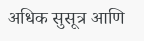अधिक सुसूत्र आणि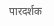पारदर्शक